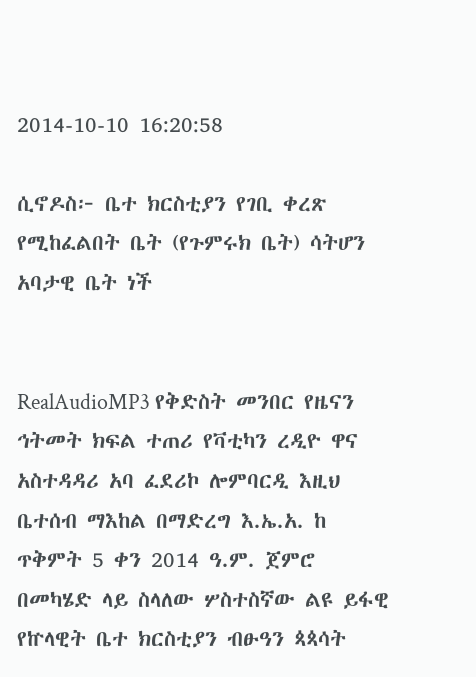2014-10-10 16:20:58

ሲኖዶስ፦ ቤተ ክርስቲያን የገቢ ቀረጽ የሚከፈልበት ቤት (የጉምሩክ ቤት) ሳትሆን አባታዊ ቤት ነች


RealAudioMP3 የቅድስት መንበር የዜናን ኅትመት ክፍል ተጠሪ የቫቲካን ረዲዮ ዋና አስተዳዳሪ አባ ፈደሪኮ ሎምባርዲ እዚህ ቤተሰብ ማእከል በማድረግ እ.ኤ.አ. ከ ጥቅምት 5 ቀን 2014 ዓ.ም. ጀምሮ በመካሄድ ላይ ስላለው ሦስተስኛው ልዩ ይፋዊ የኵላዊት ቤተ ክርስቲያን ብፁዓን ጳጳሳት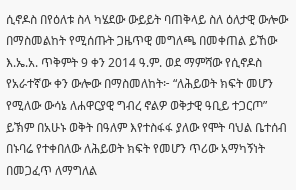ሲኖዶስ በየዕለቱ ስላ ካሄደው ውይይት ባጠቅላይ ስለ ዕለታዊ ውሎው በማስመልከት የሚሰጡት ጋዜጥዊ መግለጫ በመቀጠል ይኸው እ.ኤ.አ. ጥቅምት 9 ቀን 2014 ዓ.ም. ወደ ማምሻው የሲኖዶስ የአራተኛው ቀን ውሎው በማስመለከት፦ “ለሕይወት ክፍት መሆን የሚለው ውሳኔ ለሐዋርያዊ ግብረ ኖልዎ ወቅታዊ ዓቢይ ተጋርጦ” ይኽም በአሁኑ ወቅት በዓለም እየተስፋፋ ያለው የሞት ባህል ቤተሰብ በኑባሬ የተቀበለው ለሕይወት ክፍት የመሆን ጥሪው አማካኝነት በመጋፈጥ ለማግለል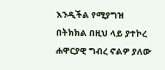እንዲችል የሚያግዝ በትክክል በዚህ ላይ ያተኮረ ሐዋርያዊ ግብረ ኖልዎ ያለው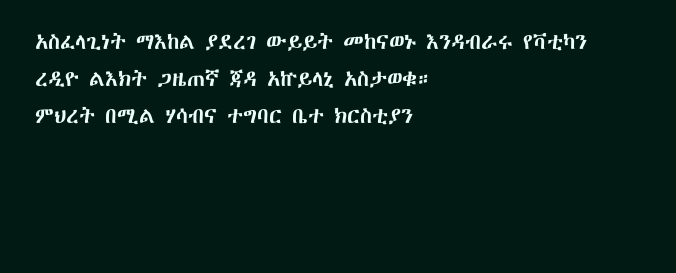አስፈላጊነት ማእከል ያደረገ ውይይት መከናወኑ እንዳብራሩ የቫቲካን ረዲዮ ልእክት ጋዜጠኛ ጃዳ አኵይላኒ አስታወቁ።
ምህረት በሚል ሃሳብና ተግባር ቤተ ክርስቲያን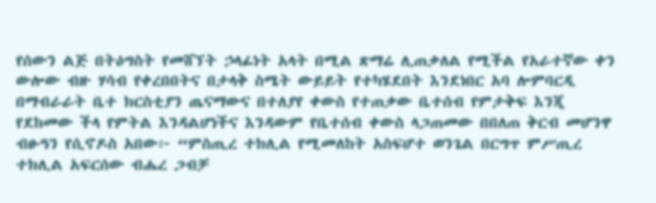የሰውን ልጅ በትዕግስት የመሸኘት ኃላፊነት አላት በሚል ጽማሬ ሊጠቃለል የሚችል የአራተኛው ቀን ውሎው ብዙ ሃሳብ የቀረበበትና በታላቅ ስሜት ውይይት የተካሄደበት እንደነበር አባ ሎምባርዲ በማብራራት ቤተ ክርስቲያን ጤናማውና በተለያየ ቀውስ የተጠቃው ቤተሰብ የምታቅፍ እንጂ የደከመው ችላ የምትል እንዳልሆነችና እንዳውም የቤተሰብ ቀውስ ላጋጠመው በበለጠ ቅርብ መሆንዋ ብፁዓን የሲኖዶስ አበው፦ “ምስጢረ ተክሊል የሚመለከት አስፍሆተ ወንጌል በርግጥ ምሥጢረ ተክሊል አፍርሰው ብሔረ ጋብቻ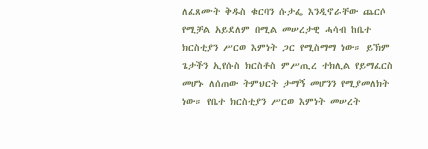ለፈጸሙት ቅዱስ ቁርባን ሱታፌ እንዲኖራቸው ጨርሶ የሚቻል አይደለም በሚል መሠረታዊ ሓሳብ ከቤተ ክርስቲያን ሥርወ እምነት ጋር የሚስማማ ነው። ይኽም ጌታችን ኢየሱስ ክርስቶስ ምሥጢረ ተክሊል የይማፈርስ መሆኑ ለሰጠው ትምህርት ታማኝ መሆንን የሚያመለክት ነው። የቤተ ክርስቲያን ሥርወ እምነት መሠረት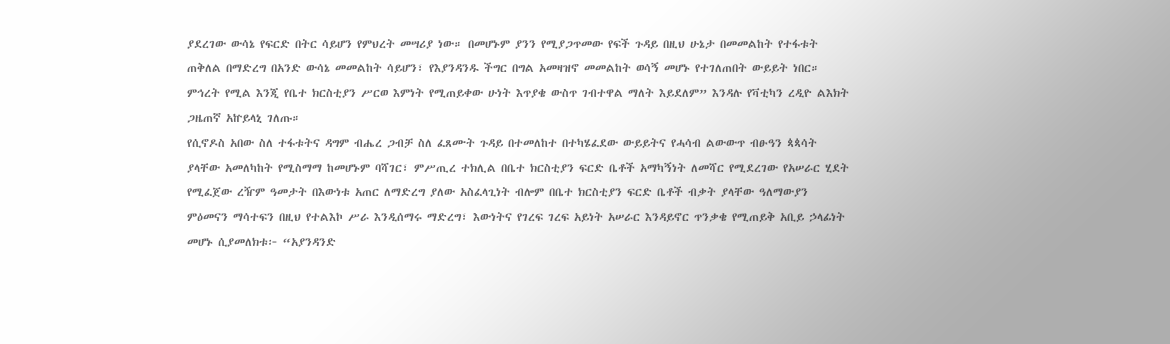ያደረገው ውሳኔ የፍርድ በትር ሳይሆን የምህረት መሣሪያ ነው። በመሆኑም ያንን የሚያጋጥመው የፍች ጉዳይ በዚህ ሁኔታ በመመልከት የተፋቱት ጠቅለል በማድረግ በአንድ ውሳኔ መመልከት ሳይሆን፣ የእያንዳንዱ ችግር በግል አመዛዝኖ መመልከት ወሳኝ መሆኑ የተገለጠበት ውይይት ነበር። ምኅረት የሚል እንጂ የቤተ ክርስቲያን ሥርወ እምነት የሚጠይቀው ሁነት እጥያቄ ውስጥ ገብተዋል ማለት እይደለም” እንዳሉ የቫቲካን ረዲዮ ልእክት ጋዜጠኛ አኵይላኒ ገለጡ።
የሲኖዶስ አበው ስለ ተፋቱትና ዳግም ብሔረ ጋብቻ ስለ ፈጸሙት ጉዳይ በተመለከተ በተካሄፈደው ውይይትና የሓሳብ ልውውጥ ብፁዓን ጳጳሳት ያላቸው አመለካከት የሚስማማ ከመሆኑም ባሻገር፣ ምሥጢረ ተክሊል በቤተ ክርስቲያን ፍርድ ቤቶች አማካኝነት ለመሻር የሚደረገው የአሠራር ሂደት የሚፈጀው ረዥም ዓመታት በእውነቱ አጠር ለማድረግ ያለው አስፈላጊነት ብሎም በቤተ ክርስቲያን ፍርድ ቤቶች ብቃት ያላቸው ዓለማውያን ምዕመናን ማሳተፍን በዚህ የተልእኮ ሥራ እንዲሰማሩ ማድረግ፣ እውነትና የገረፍ ገረፍ አይነት አሠራር እንዳይኖር ጥንቃቄ የሚጠይቅ አቢይ ኃላፊነት መሆኑ ሲያመለክቱ፦ “አያንዳንድ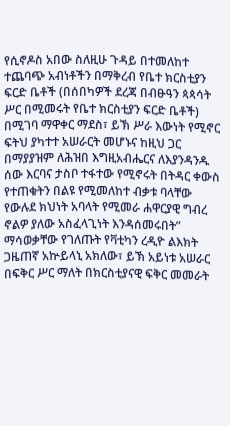የሲኖዶስ አበው ስለዚሁ ጉዳይ በተመለከተ ተጨባጭ አብነቶችን በማቅረብ የቤተ ክርስቲያን ፍርድ ቤቶች (በሰበካዎች ደረጃ በብፁዓን ጳጳሳት ሥር በሚመሩት የቤተ ክርስቲያን ፍርድ ቤቶች) በሚገባ ማዋቀር ማደስ፣ ይኽ ሥራ እውነት የሚኖር ፍትህ ያካተተ አሠራርት መሆኑና ከዚህ ጋር በማያያዝም ለሕዝበ እግዚአብሔርና ለእያንዳንዱ ሰው እርባና ታስቦ ተፋተው የሚኖሩት በትዳር ቀውስ የተጠቁትን በልዩ የሚመለከተ ብቃቱ ባላቸው የውሉደ ክህነት አባላት የሚመራ ሐዋርያዊ ግብረ ኖልዎ ያለው አስፈላጊነት እንዳሰመሩበት” ማሳወቃቸው የገለጡት የቫቲካን ረዲዮ ልእክት ጋዜጠኛ አኵይላኒ አክለው፣ ይኽ አይነቱ አሠራር በፍቅር ሥር ማለት በክርስቲያናዊ ፍቅር መመራት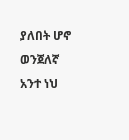ያለበት ሆኖ ወንጀለኛ አንተ ነህ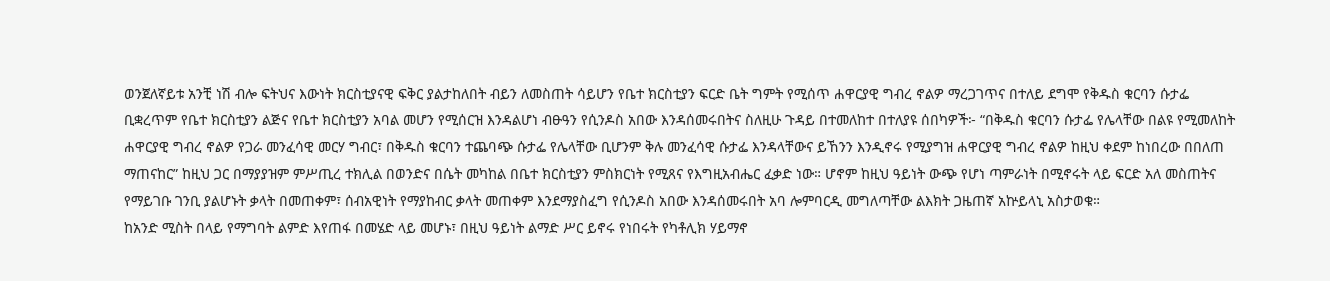ወንጀለኛይቱ አንቺ ነሽ ብሎ ፍትህና እውነት ክርስቲያናዊ ፍቅር ያልታከለበት ብይን ለመስጠት ሳይሆን የቤተ ክርስቲያን ፍርድ ቤት ግምት የሚሰጥ ሐዋርያዊ ግብረ ኖልዎ ማረጋገጥና በተለይ ደግሞ የቅዱስ ቁርባን ሱታፌ ቢቋረጥም የቤተ ክርስቲያን ልጅና የቤተ ክርስቲያን አባል መሆን የሚሰርዝ እንዳልሆነ ብፁዓን የሲንዶስ አበው እንዳሰመሩበትና ስለዚሁ ጉዳይ በተመለከተ በተለያዩ ሰበካዎች፦ “በቅዱስ ቁርባን ሱታፌ የሌላቸው በልዩ የሚመለከት ሐዋርያዊ ግብረ ኖልዎ የጋራ መንፈሳዊ መርሃ ግብር፣ በቅዱስ ቁርባን ተጨባጭ ሱታፌ የሌላቸው ቢሆንም ቅሉ መንፈሳዊ ሱታፌ እንዳላቸውና ይኸንን እንዲኖሩ የሚያግዝ ሐዋርያዊ ግብረ ኖልዎ ከዚህ ቀደም ከነበረው በበለጠ ማጠናከር” ከዚህ ጋር በማያያዝም ምሥጢረ ተክሊል በወንድና በሴት መካከል በቤተ ክርስቲያን ምስክርነት የሚጸና የእግዚአብሔር ፈቃድ ነው። ሆኖም ከዚህ ዓይነት ውጭ የሆነ ጣምራነት በሚኖሩት ላይ ፍርድ አለ መስጠትና የማይገቡ ገንቢ ያልሆኑት ቃላት በመጠቀም፣ ሰብአዊነት የማያከብር ቃላት መጠቀም እንደማያስፈግ የሲንዶስ አበው እንዳሰመሩበት አባ ሎምባርዲ መግለጣቸው ልእክት ጋዜጠኛ አኵይላኒ አስታወቁ።
ከአንድ ሚስት በላይ የማግባት ልምድ እየጠፋ በመሄድ ላይ መሆኑ፣ በዚህ ዓይነት ልማድ ሥር ይኖሩ የነበሩት የካቶሊክ ሃይማኖ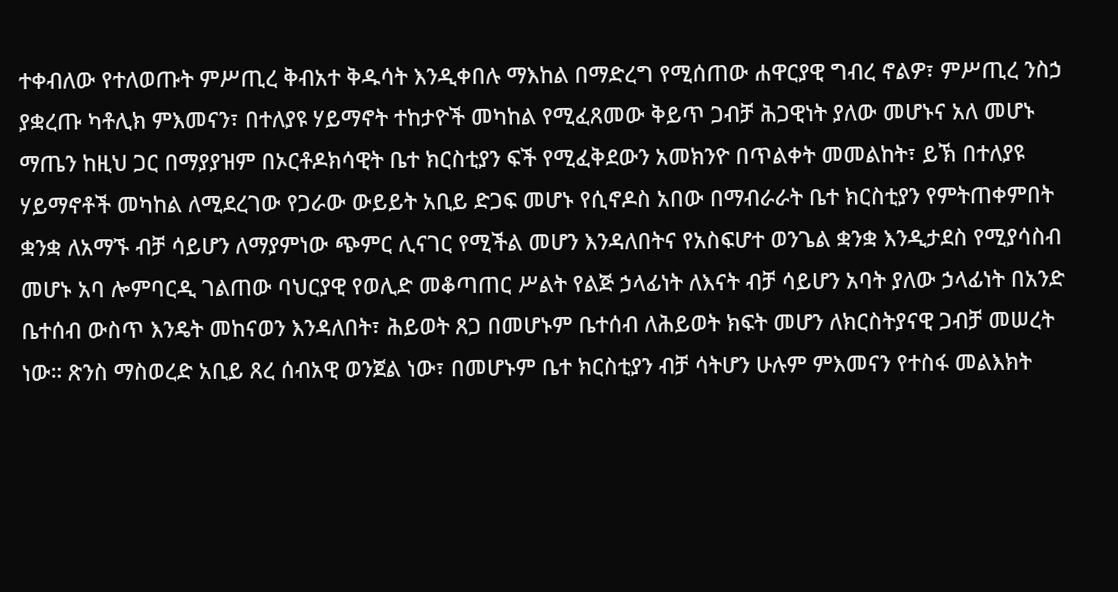ተቀብለው የተለወጡት ምሥጢረ ቅብአተ ቅዱሳት እንዲቀበሉ ማእከል በማድረግ የሚሰጠው ሐዋርያዊ ግብረ ኖልዎ፣ ምሥጢረ ንስኃ ያቋረጡ ካቶሊክ ምእመናን፣ በተለያዩ ሃይማኖት ተከታዮች መካከል የሚፈጸመው ቅይጥ ጋብቻ ሕጋዊነት ያለው መሆኑና አለ መሆኑ ማጤን ከዚህ ጋር በማያያዝም በኦርቶዶክሳዊት ቤተ ክርስቲያን ፍች የሚፈቅደውን አመክንዮ በጥልቀት መመልከት፣ ይኽ በተለያዩ ሃይማኖቶች መካከል ለሚደረገው የጋራው ውይይት አቢይ ድጋፍ መሆኑ የሲኖዶስ አበው በማብራራት ቤተ ክርስቲያን የምትጠቀምበት ቋንቋ ለአማኙ ብቻ ሳይሆን ለማያምነው ጭምር ሊናገር የሚችል መሆን እንዳለበትና የአስፍሆተ ወንጌል ቋንቋ እንዲታደስ የሚያሳስብ መሆኑ አባ ሎምባርዲ ገልጠው ባህርያዊ የወሊድ መቆጣጠር ሥልት የልጅ ኃላፊነት ለእናት ብቻ ሳይሆን አባት ያለው ኃላፊነት በአንድ ቤተሰብ ውስጥ እንዴት መከናወን እንዳለበት፣ ሕይወት ጸጋ በመሆኑም ቤተሰብ ለሕይወት ክፍት መሆን ለክርስትያናዊ ጋብቻ መሠረት ነው። ጽንስ ማስወረድ አቢይ ጸረ ሰብአዊ ወንጀል ነው፣ በመሆኑም ቤተ ክርስቲያን ብቻ ሳትሆን ሁሉም ምእመናን የተስፋ መልእክት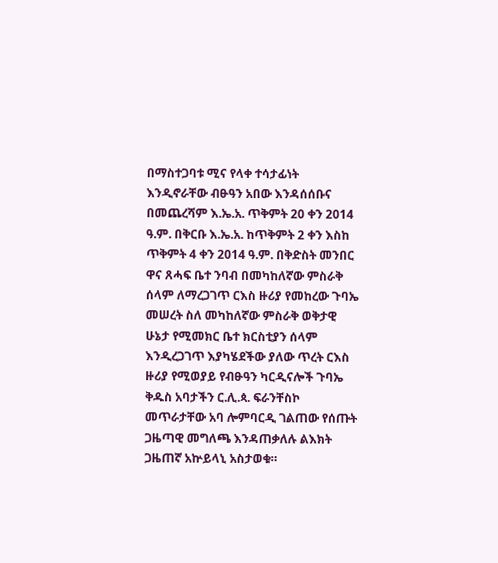በማስተጋባቱ ሚና የላቀ ተሳታፊነት እንዲኖራቸው ብፁዓን አበው እንዳሰሰቡና በመጨረሻም እ.ኤ.አ. ጥቅምት 20 ቀን 2014 ዓ.ም. በቅርቡ እ.ኤ.አ. ከጥቅምት 2 ቀን እስከ ጥቅምት 4 ቀን 2014 ዓ.ም. በቅድስት መንበር ዋና ጸሓፍ ቤተ ንባብ በመካከለኛው ምስራቅ ሰላም ለማረጋገጥ ርእስ ዙሪያ የመከረው ጉባኤ መሠረት ስለ መካከለኛው ምስራቅ ወቅታዊ ሁኔታ የሚመክር ቤተ ክርስቲያን ሰላም እንዲረጋገጥ እያካሄደችው ያለው ጥረት ርእስ ዙሪያ የሚወያይ የብፁዓን ካርዲናሎች ጉባኤ ቅዱስ አባታችን ር.ሊ.ጳ. ፍራንቸስኮ መጥራታቸው አባ ሎምባርዲ ገልጠው የሰጡት ጋዜጣዊ መግለጫ እንዳጠቃለሉ ልእክት ጋዜጠኛ አኵይላኒ አስታወቁ።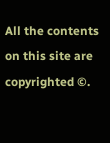All the contents on this site are copyrighted ©.